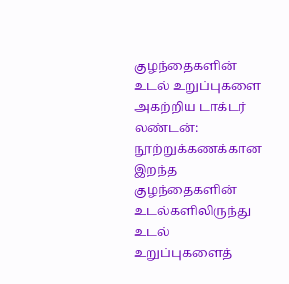குழந்தைகளின் உடல் உறுப்புகளை அகற்றிய டாக்டர்
லண்டன்:
நூற்றுக்கணக்கான இறந்த குழந்தைகளின் உடல்களிலிருந்து உடல் உறுப்புகளைத்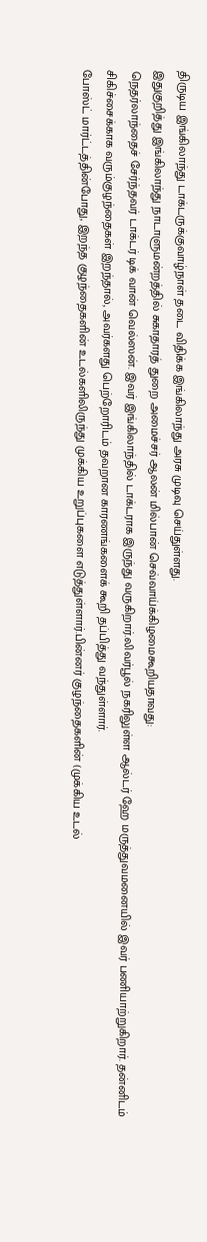திருடிய இங்கிலாந்து டாக்டருக்குவாழ்நாள் தடை விதிக்க இங்கிலாந்து அரசு முடிவு செய்துள்ளது.
இதுகுறித்து இங்கிலாந்து நாடாளுமன்றத்தில் சுகாதாரத் துறை அமைச்சர் ஆலன் மில்பான் செவ்வாய்க்கிழமைகூறியதாவது:
நெதர்லாந்தைச் சேர்ந்தவர் டாக்டர் டிக் வான் வெல்ஸன். இவர் இங்கிலாந்தில் டாக்டராக இருந்து வருகிறார்.லிவர்பூல் நகரிலுள்ள ஆல்டர் ஹே மருத்துவமனையில் இவர் பணியாற்றுகிறார். தன்னிடம் சிகிச்சைக்காக வரும்குழந்தைகள் இறந்தால், அவர்களது பெற்றோரிடம் தவறான காரணங்களைக் கூறி தப்பித்து வந்துள்ளார்.
போஸ்ட் மார்ட்டத்தின்போது, இறந்த குழந்தைகளின் உடல்களிலிருந்து முக்கிய உறுப்புகளை எடுத்துள்ளார்.பின்னர் குழந்தைகளின் (முக்கிய உடல்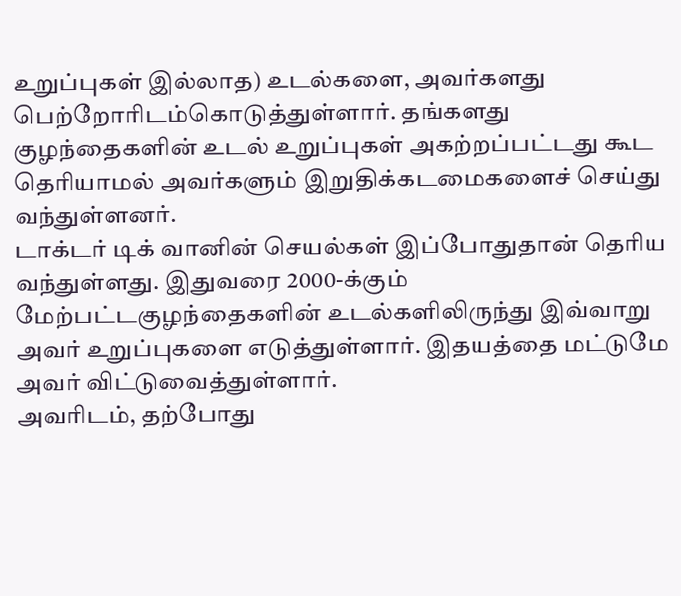உறுப்புகள் இல்லாத) உடல்களை, அவர்களது பெற்றோரிடம்கொடுத்துள்ளார். தங்களது குழந்தைகளின் உடல் உறுப்புகள் அகற்றப்பட்டது கூட தெரியாமல் அவர்களும் இறுதிக்கடமைகளைச் செய்து வந்துள்ளனர்.
டாக்டர் டிக் வானின் செயல்கள் இப்போதுதான் தெரிய வந்துள்ளது. இதுவரை 2000-க்கும் மேற்பட்டகுழந்தைகளின் உடல்களிலிருந்து இவ்வாறு அவர் உறுப்புகளை எடுத்துள்ளார். இதயத்தை மட்டுமே அவர் விட்டுவைத்துள்ளார்.
அவரிடம், தற்போது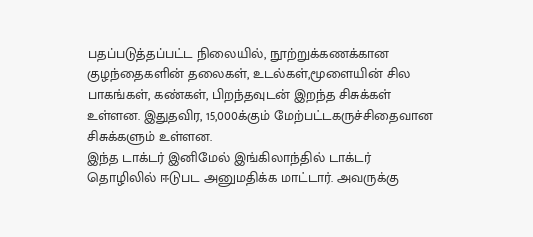பதப்படுத்தப்பட்ட நிலையில், நூற்றுக்கணக்கான குழந்தைகளின் தலைகள், உடல்கள்,மூளையின் சில பாகங்கள், கண்கள், பிறந்தவுடன் இறந்த சிசுக்கள் உள்ளன. இதுதவிர, 15,000க்கும் மேற்பட்டகருச்சிதைவான சிசுக்களும் உள்ளன.
இந்த டாக்டர் இனிமேல் இங்கிலாந்தில் டாக்டர் தொழிலில் ஈடுபட அனுமதிக்க மாட்டார். அவருக்கு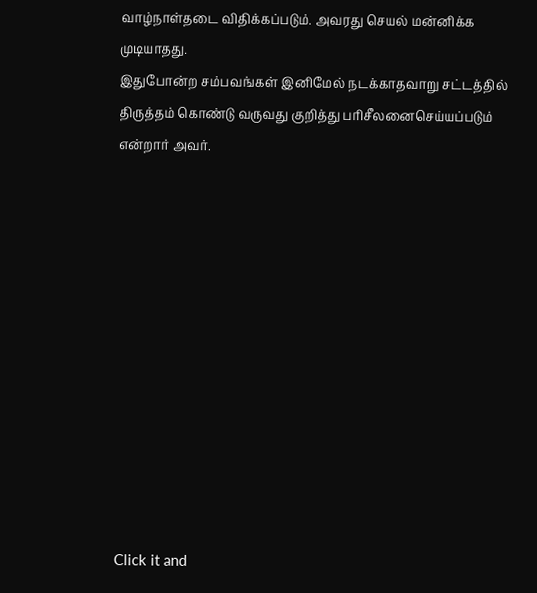வாழ்நாள்தடை விதிக்கப்படும். அவரது செயல் மன்னிக்க முடியாதது.
இதுபோன்ற சம்பவங்கள் இனிமேல் நடக்காதவாறு சட்டத்தில் திருத்தம் கொண்டு வருவது குறித்து பரிசீலனைசெய்யப்படும் என்றார் அவர்.












Click it and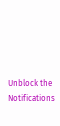Unblock the Notifications